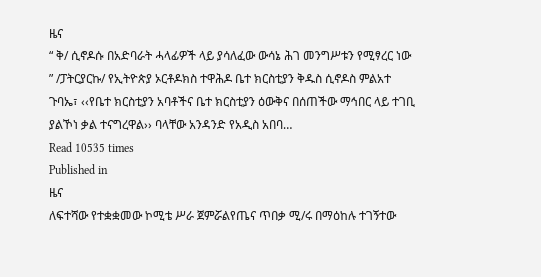ዜና
“ ቅ/ ሲኖዶሱ በአድባራት ሓላፊዎች ላይ ያሳለፈው ውሳኔ ሕገ መንግሥቱን የሚፃረር ነው ” /ፓትርያርኩ/ የኢትዮጵያ ኦርቶዶክስ ተዋሕዶ ቤተ ክርስቲያን ቅዱስ ሲኖዶስ ምልአተ ጉባኤ፣ ‹‹የቤተ ክርስቲያን አባቶችና ቤተ ክርስቲያን ዕውቅና በሰጠችው ማኅበር ላይ ተገቢ ያልኾነ ቃል ተናግረዋል›› ባላቸው አንዳንድ የአዲስ አበባ…
Read 10535 times
Published in
ዜና
ለፍተሻው የተቋቋመው ኮሚቴ ሥራ ጀምሯልየጤና ጥበቃ ሚ/ሩ በማዕከሉ ተገኝተው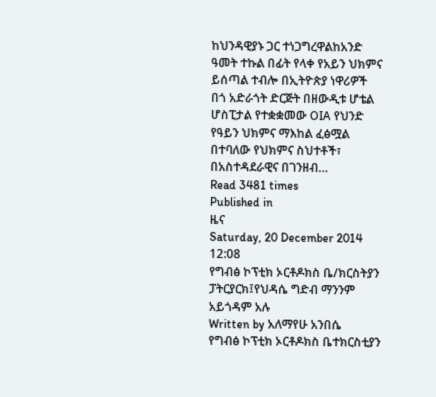ከህንዳዊያኑ ጋር ተነጋግረዋልከአንድ ዓመት ተኩል በፊት የላቀ የአይን ህክምና ይሰጣል ተብሎ በኢትዮጵያ ነዋሪዎች በጎ አድራጎት ድርጅት በዘውዲቱ ሆቴል ሆስፒታል የተቋቋመው OIA የህንድ የዓይን ህክምና ማእከል ፈፅሟል በተባለው የህክምና ስህተቶች፣ በአስተዳደራዊና በገንዘብ…
Read 3481 times
Published in
ዜና
Saturday, 20 December 2014 12:08
የግብፅ ኮፕቲክ ኦርቶዶክስ ቤ/ክርስትያን ፓትርያርክ፤የህዳሴ ግድብ ማንንም አይጎዳም አሉ
Written by አለማየሁ አንበሴ
የግብፅ ኮፕቲክ ኦርቶዶክስ ቤተክርስቲያን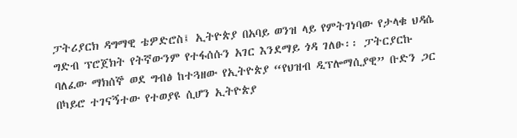ፓትሪያርክ ዳግማዊ ቴዎድሮስ፤ ኢትዮጵያ በአባይ ወንዝ ላይ የምትገነባው የታላቁ ህዳሴ ግድብ ፕሮጀክት የትኛውንም የተፋሰሱን አገር እንደማይ ጎዳ ገለፁ፡፡ ፓትርያርኩ ባለፈው ማክሰኞ ወደ ግብፅ ከተጓዘው የኢትዮጵያ “የህዝብ ዲፕሎማሲያዊ” ቡድን ጋር በካይሮ ተገናኝተው የተወያዩ ሲሆን ኢትዮጵያ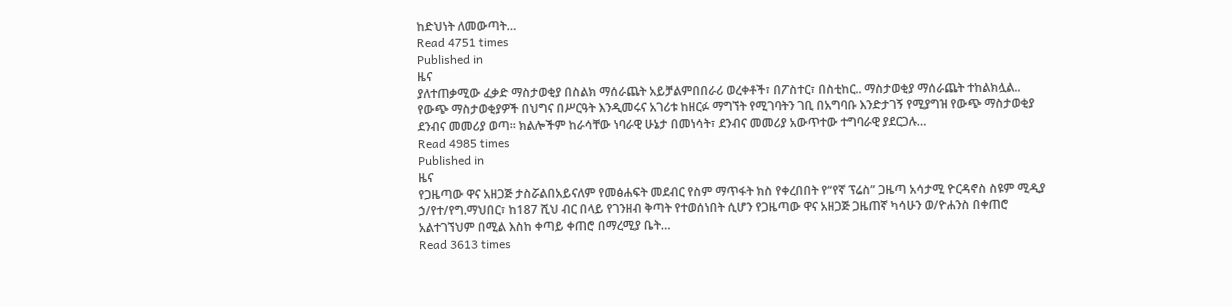ከድህነት ለመውጣት…
Read 4751 times
Published in
ዜና
ያለተጠቃሚው ፈቃድ ማስታወቂያ በስልክ ማሰራጨት አይቻልምበበራሪ ወረቀቶች፣ በፖስተር፣ በስቲከር.. ማስታወቂያ ማሰራጨት ተከልክሏል.. የውጭ ማስታወቂያዎች በህግና በሥርዓት እንዲመሩና አገሪቱ ከዘርፉ ማግኘት የሚገባትን ገቢ በአግባቡ እንድታገኝ የሚያግዝ የውጭ ማስታወቂያ ደንብና መመሪያ ወጣ፡፡ ክልሎችም ከራሳቸው ነባራዊ ሁኔታ በመነሳት፣ ደንብና መመሪያ አውጥተው ተግባራዊ ያደርጋሉ…
Read 4985 times
Published in
ዜና
የጋዜጣው ዋና አዘጋጅ ታስሯልበአይናለም የመፅሐፍት መደብር የስም ማጥፋት ክስ የቀረበበት የ“የኛ ፕሬስ” ጋዜጣ አሳታሚ ዮርዳኖስ ስዩም ሚዲያ ኃ/የተ/የግ.ማህበር፣ ከ187 ሺህ ብር በላይ የገንዘብ ቅጣት የተወሰነበት ሲሆን የጋዜጣው ዋና አዘጋጅ ጋዜጠኛ ካሳሁን ወ/ዮሐንስ በቀጠሮ አልተገኘህም በሚል እስከ ቀጣይ ቀጠሮ በማረሚያ ቤት…
Read 3613 times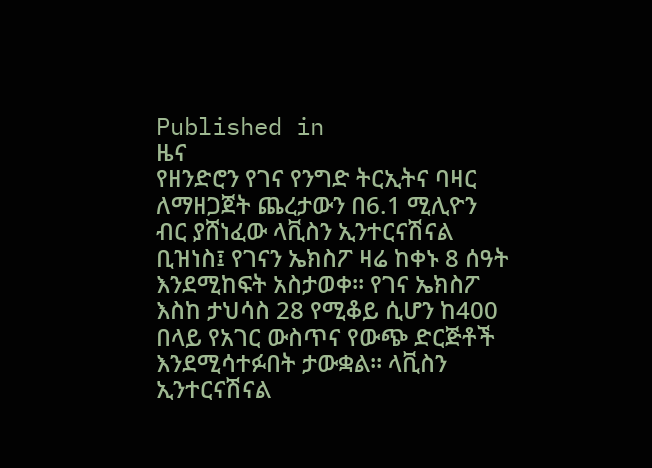Published in
ዜና
የዘንድሮን የገና የንግድ ትርኢትና ባዛር ለማዘጋጀት ጨረታውን በ6.1 ሚሊዮን ብር ያሸነፈው ላቪስን ኢንተርናሽናል ቢዝነስ፤ የገናን ኤክስፖ ዛሬ ከቀኑ 8 ሰዓት እንደሚከፍት አስታወቀ፡፡ የገና ኤክስፖ እስከ ታህሳስ 28 የሚቆይ ሲሆን ከ400 በላይ የአገር ውስጥና የውጭ ድርጅቶች እንደሚሳተፉበት ታውቋል፡፡ ላቪስን ኢንተርናሽናል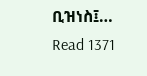ቢዝነስ፤…
Read 1371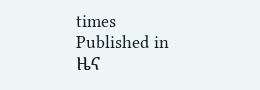times
Published in
ዜና